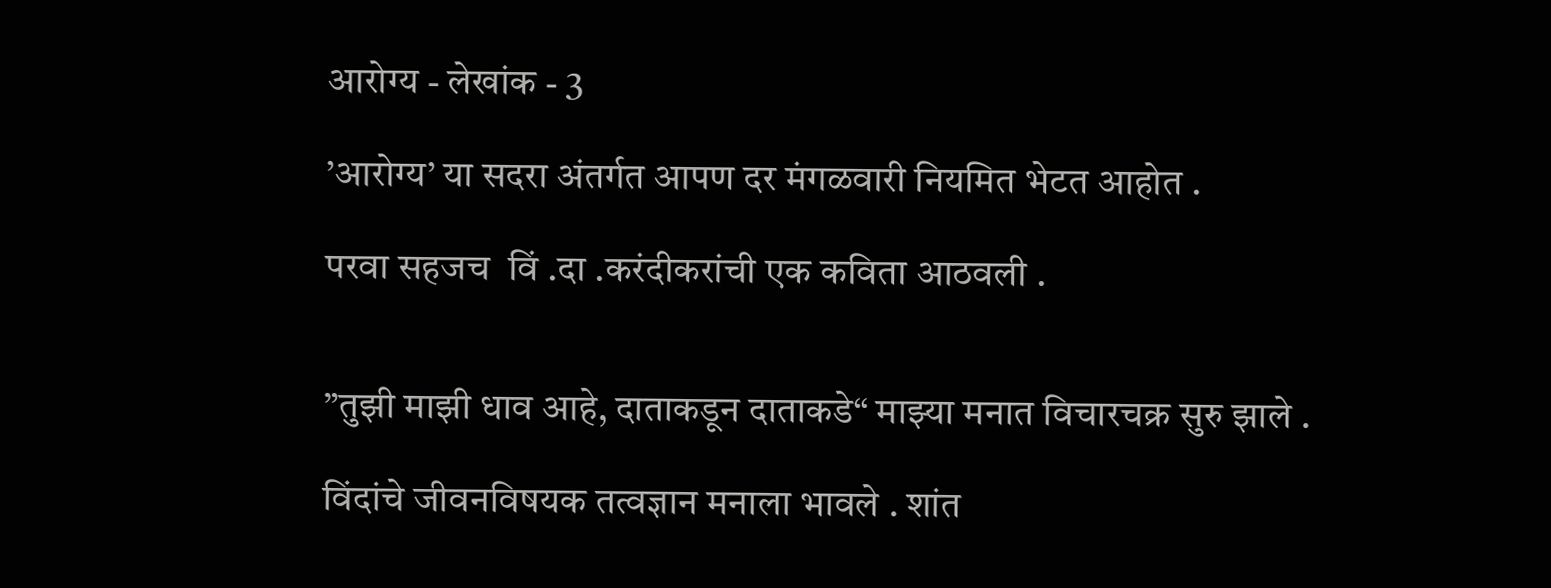आरोग्य - लेखांक - 3

’आरोग्य’ या सदरा अंतर्गत आपण दर मंगळवारी नियमित भेटत आहोत .

परवा सहजच  विं .दा .करंदीकरांची एक कविता आठवली .


”तुझी माझी धाव आहे, दाताकडून दाताकडे“ माझ्या मनात विचारचक्र सुरु झाले .

विंदांचे जीवनविषयक तत्वज्ञान मनाला भावले . शांत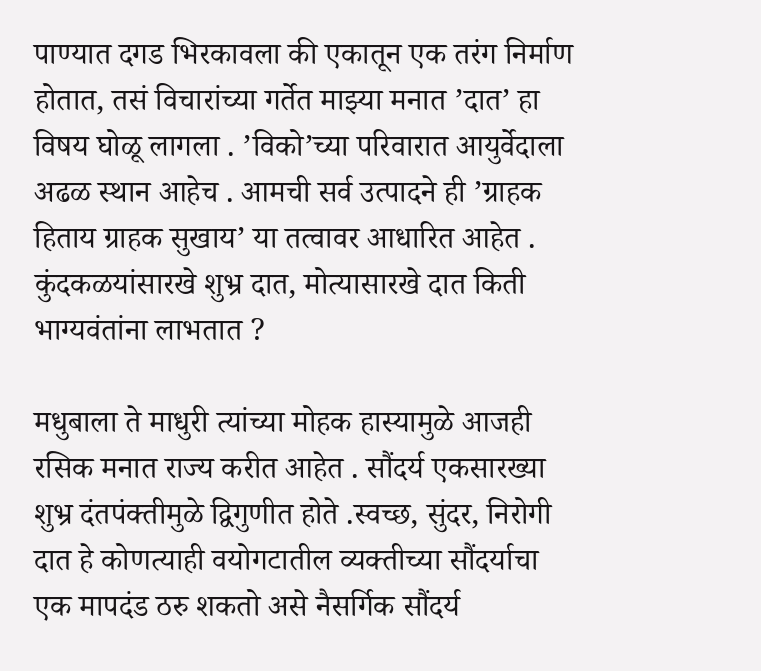पाण्यात दगड भिरकावला की एकातून एक तरंग निर्माण होतात, तसं विचारांच्या गर्तेत माझ्या मनात ’दात’ हा विषय घोळू लागला . ’विको’च्या परिवारात आयुर्वेदाला अढळ स्थान आहेच . आमची सर्व उत्पादने ही ’ग्राहक हिताय ग्राहक सुखाय’ या तत्वावर आधारित आहेत . कुंदकळयांसारखे शुभ्र दात, मोत्यासारखे दात किती भाग्यवंतांना लाभतात ?

मधुबाला ते माधुरी त्यांच्या मोहक हास्यामुळे आजही रसिक मनात राज्य करीत आहेत . सौंदर्य एकसारख्या शुभ्र दंतपंक्तीमुळे द्विगुणीत होते .स्वच्छ, सुंदर, निरोगी दात हे कोणत्याही वयोगटातील व्यक्तीच्या सौंदर्याचा एक मापदंड ठरु शकतो असे नैसर्गिक सौंदर्य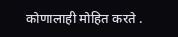कोणालाही मोहित करते .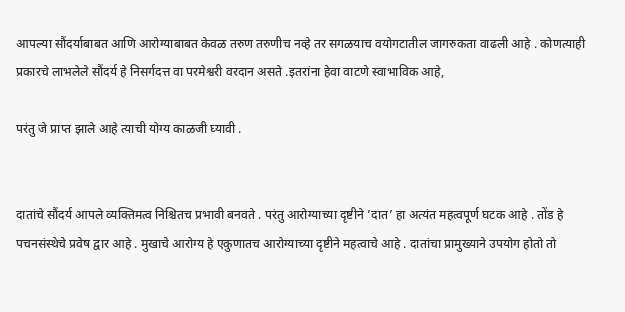आपल्या सौंदर्याबाबत आणि आरोग्याबाबत केवळ तरुण तरुणीच नव्हे तर सगळयाच वयोगटातील जागरुकता वाढली आहे . कोणत्याही प्रकारचे लाभलेले सौंदर्य हे निसर्गदत्त वा परमेश्वरी वरदान असते .इतरांना हेवा वाटणे स्वाभाविक आहे,

परंतु जे प्राप्त झाले आहे त्याची योग्य काळजी घ्यावी .


दातांचे सौंदर्य आपले व्यक्तिमत्व निश्चितच प्रभावी बनवते . परंतु आरोग्याच्या दृष्टीने ’दात’ हा अत्यंत महत्वपूर्ण घटक आहे . तोंड हे पचनसंस्थेचे प्रवेष द्वार आहे . मुखाचे आरोग्य हे एकुणातच आरोग्याच्या दृष्टीने महत्वाचे आहे . दातांचा प्रामुख्याने उपयोग होतो तो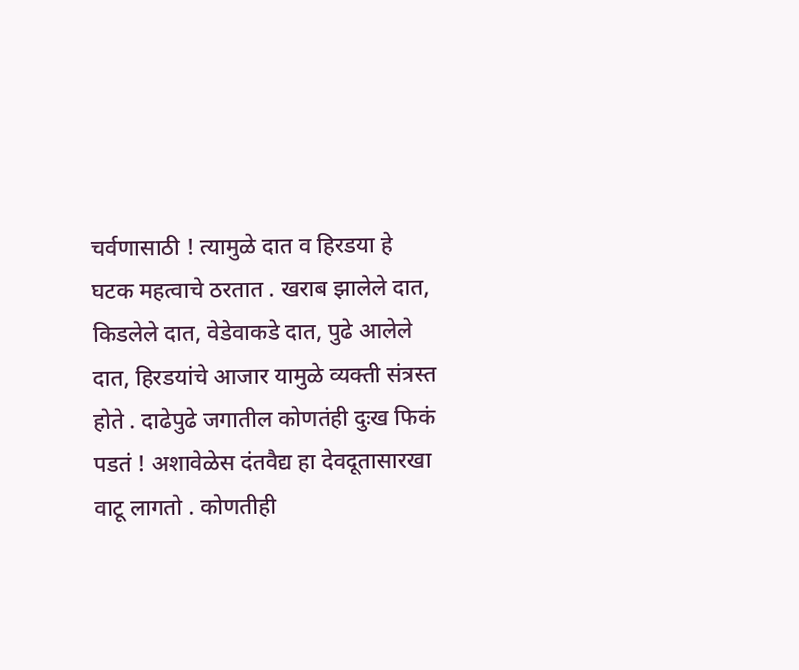चर्वणासाठी ! त्यामुळे दात व हिरडया हे घटक महत्वाचे ठरतात . खराब झालेले दात, किडलेले दात, वेडेवाकडे दात, पुढे आलेले दात, हिरडयांचे आजार यामुळे व्यक्ती संत्रस्त  होते . दाढेपुढे जगातील कोणतंही दुःख फिकं पडतं ! अशावेळेस दंतवैद्य हा देवदूतासारखा वाटू लागतो . कोणतीही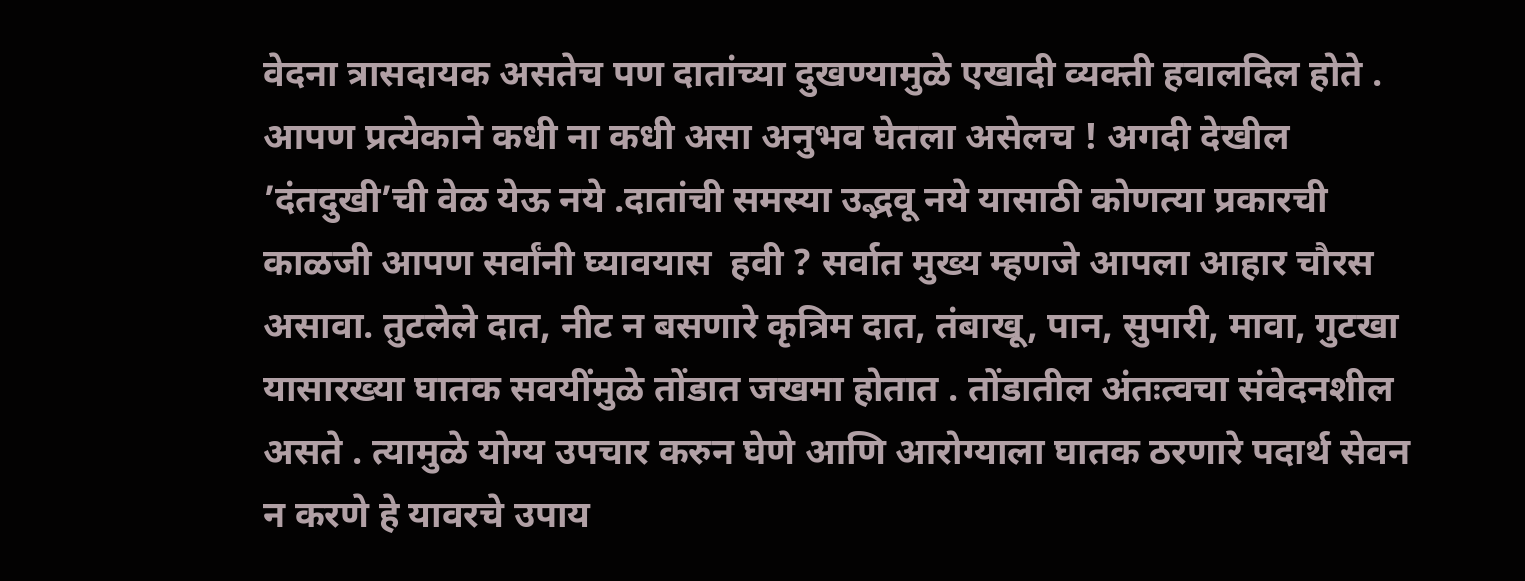वेदना त्रासदायक असतेच पण दातांच्या दुखण्यामुळे एखादी व्यक्ती हवालदिल होते . आपण प्रत्येकाने कधी ना कधी असा अनुभव घेतला असेलच ! अगदी देखील ’दंतदुखी’ची वेळ येऊ नये .दातांची समस्या उद्भवू नये यासाठी कोणत्या प्रकारची काळजी आपण सर्वांनी घ्यावयास  हवी ? सर्वात मुख्य म्हणजे आपला आहार चौरस असावा. तुटलेले दात, नीट न बसणारे कृत्रिम दात, तंबाखू, पान, सुपारी, मावा, गुटखा यासारख्या घातक सवयींमुळे तोंडात जखमा होतात . तोंडातील अंतःत्वचा संवेदनशील असते . त्यामुळे योग्य उपचार करुन घेणे आणि आरोग्याला घातक ठरणारे पदार्थ सेवन न करणे हे यावरचे उपाय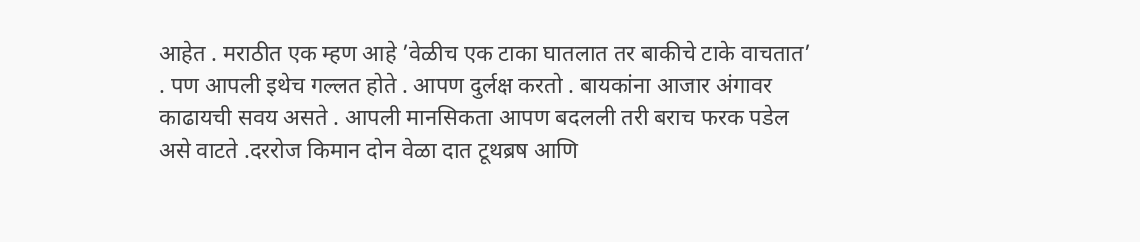आहेत . मराठीत एक म्हण आहे ’वेळीच एक टाका घातलात तर बाकीचे टाके वाचतात’ . पण आपली इथेच गल्लत होते . आपण दुर्लक्ष करतो . बायकांना आजार अंगावर काढायची सवय असते . आपली मानसिकता आपण बदलली तरी बराच फरक पडेल असे वाटते .दररोज किमान दोन वेळा दात टूथब्रष आणि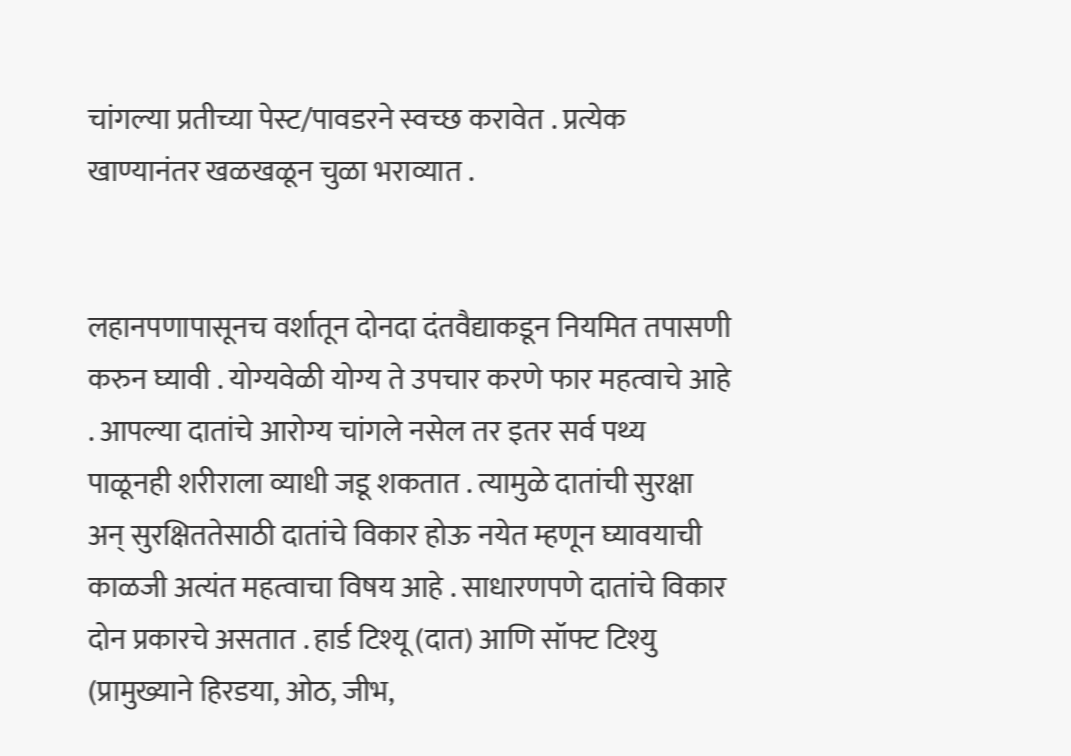चांगल्या प्रतीच्या पेस्ट/पावडरने स्वच्छ करावेत . प्रत्येक खाण्यानंतर खळखळून चुळा भराव्यात .


लहानपणापासूनच वर्शातून दोनदा दंतवैद्याकडून नियमित तपासणी करुन घ्यावी . योग्यवेळी योग्य ते उपचार करणे फार महत्वाचे आहे . आपल्या दातांचे आरोग्य चांगले नसेल तर इतर सर्व पथ्य पाळूनही शरीराला व्याधी जडू शकतात . त्यामुळे दातांची सुरक्षा अन् सुरक्षिततेसाठी दातांचे विकार होऊ नयेत म्हणून घ्यावयाची काळजी अत्यंत महत्वाचा विषय आहे . साधारणपणे दातांचे विकार दोन प्रकारचे असतात . हार्ड टिश्यू (दात) आणि सॉफ्ट टिश्यु (प्रामुख्याने हिरडया, ओठ, जीभ,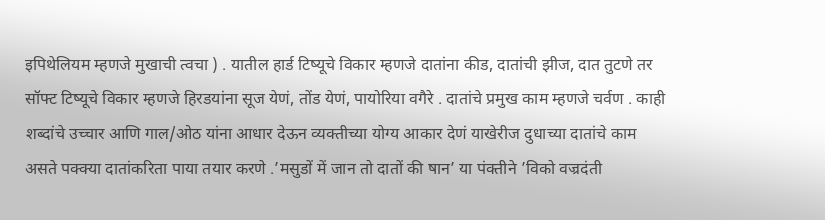इपिथेलियम म्हणजे मुखाची त्वचा ) . यातील हार्ड टिष्यूचे विकार म्हणजे दातांना कीड, दातांची झीज, दात तुटणे तर सॉफ्ट टिष्यूचे विकार म्हणजे हिरडयांना सूज येणं, तोंड येणं, पायोरिया वगैरे . दातांचे प्रमुख काम म्हणजे चर्वण . काही शब्दांचे उच्चार आणि गाल/ओठ यांना आधार देऊन व्यक्तीच्या योग्य आकार देणं याखेरीज दुधाच्या दातांचे काम असते पक्क्या दातांकरिता पाया तयार करणे .’मसुडों में जान तो दातों की षान’ या पंक्तीने ’विको वज्रदंती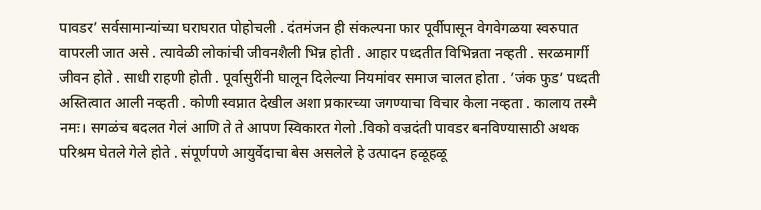पावडर’ सर्वसामान्यांच्या घराघरात पोहोचली . दंतमंजन ही संकल्पना फार पूर्वीपासून वेगवेगळया स्वरुपात वापरली जात असे . त्यावेळी लोकांची जीवनशैली भिन्न होती . आहार पध्दतीत विभिन्नता नव्हती . सरळमार्गी जीवन होते . साधी राहणी होती . पूर्वासुरींनी घालून दिलेल्या नियमांवर समाज चालत होता . ’जंक फुड’ पध्दती अस्तित्वात आली नव्हती . कोणी स्वप्नात देखील अशा प्रकारच्या जगण्याचा विचार केला नव्हता . कालाय तस्मै नमः। सगळंच बदलत गेलं आणि ते ते आपण स्विकारत गेलो .विको वज्रदंती पावडर बनविण्यासाठी अथक परिश्रम घेतले गेले होते . संपूर्णपणे आयुर्वेदाचा बेस असलेले हे उत्पादन हळूहळू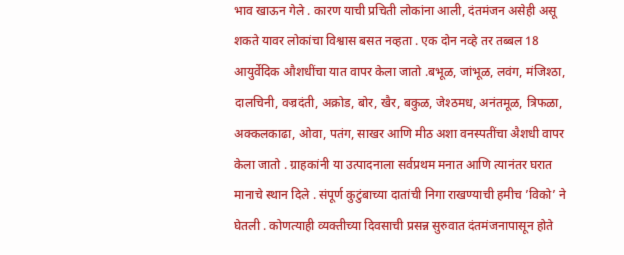भाव खाऊन गेले . कारण याची प्रचिती लोकांना आली, दंतमंजन असेही असू शकते यावर लोकांचा विश्वास बसत नव्हता . एक दोन नव्हे तर तब्बल 18 आयुर्वेदिक औशधींचा यात वापर केला जातो .बभूळ, जांभूळ, लवंग, मंजिश्ठा, दालचिनी, वज्रदंती, अक्रोड, बोर, खैर, बकुळ, जेश्ठमध, अनंतमूळ, त्रिफळा, अक्कलकाढा, ओवा, पतंग, साखर आणि मीठ अशा वनस्पतींचा अैशधी वापर केला जातो . ग्राहकांनी या उत्पादनाला सर्वप्रथम मनात आणि त्यानंतर घरात मानाचे स्थान दिले . संपूर्ण कुटुंबाच्या दातांची निगा राखण्याची हमीच ’विको’ ने घेतली . कोणत्याही व्यक्तीच्या दिवसाची प्रसन्न सुरुवात दंतमंजनापासून होते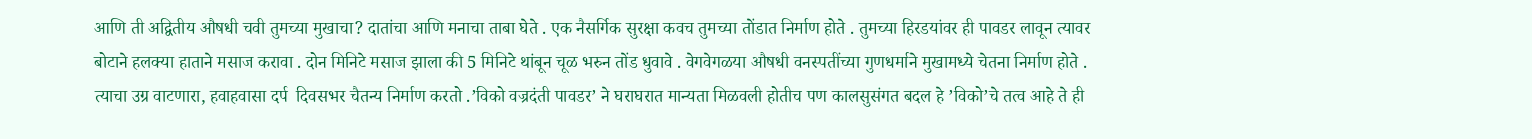आणि ती अद्वितीय औषधी चवी तुमच्या मुखाचा? दातांचा आणि मनाचा ताबा घेते . एक नैसर्गिक सुरक्षा कवच तुमच्या तोंडात निर्माण होते . तुमच्या हिरडयांवर ही पावडर लावून त्यावर बोटाने हलक्या हाताने मसाज करावा . दोन मिनिटे मसाज झाला की 5 मिनिटे थांबून चूळ भरुन तोंड धुवावे . वेगवेगळया औषधी वनस्पतींच्या गुणधर्माने मुखामध्ये चेतना निर्माण होते . त्याचा उग्र वाटणारा, हवाहवासा दर्प  दिवसभर चैतन्य निर्माण करतो .’विको वज्रदंती पावडर’ ने घराघरात मान्यता मिळवली होतीच पण कालसुसंगत बदल हे ’विको’चे तत्व आहे ते ही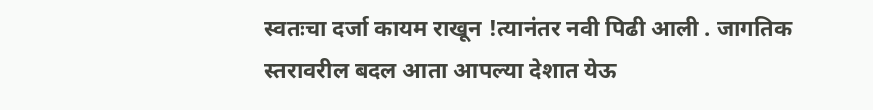स्वतःचा दर्जा कायम राखून !त्यानंतर नवी पिढी आली . जागतिक स्तरावरील बदल आता आपल्या देशात येऊ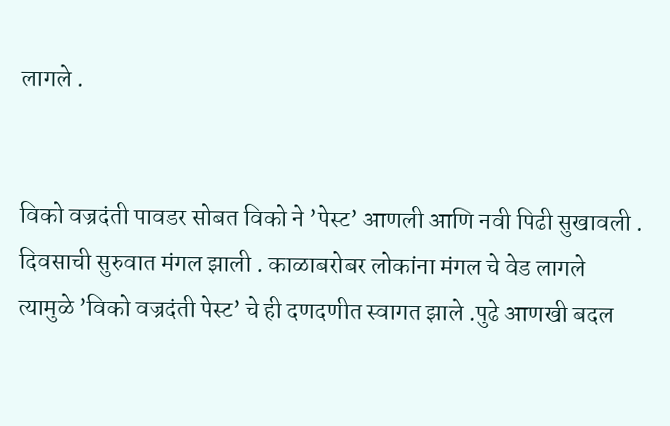लागले .


विको वज्रदंती पावडर सोबत विको ने ’पेस्ट’ आणली आणि नवी पिढी सुखावली . दिवसाची सुरुवात मंगल झाली . काळाबरोबर लोकांना मंगल चे वेड लागले त्यामुळे ’विको वज्रदंती पेस्ट’ चे ही दणदणीत स्वागत झाले .पुढे आणखी बदल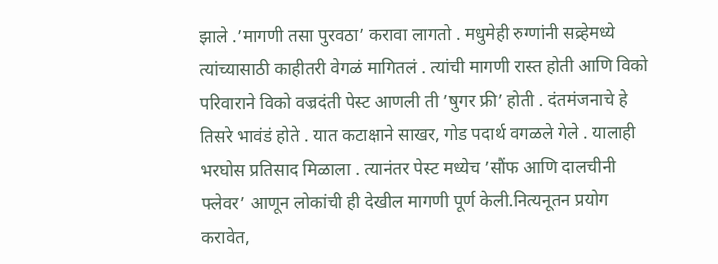झाले .’मागणी तसा पुरवठा’ करावा लागतो . मधुमेही रुग्णांनी सव्र्हेमध्ये त्यांच्यासाठी काहीतरी वेगळं मागितलं . त्यांची मागणी रास्त होती आणि विको परिवाराने विको वज्रदंती पेस्ट आणली ती ’षुगर फ्री’ होती . दंतमंजनाचे हे तिसरे भावंडं होते . यात कटाक्षाने साखर, गोड पदार्थ वगळले गेले . यालाही भरघोस प्रतिसाद मिळाला . त्यानंतर पेस्ट मध्येच ’सौंफ आणि दालचीनी फ्लेवर’ आणून लोकांची ही देखील मागणी पूर्ण केली.नित्यनूतन प्रयोग करावेत,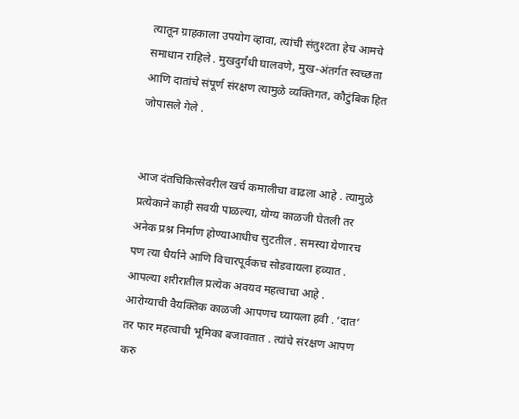त्यातून ग्राहकाला उपयोग व्हावा, त्यांची संतुश्टता हेच आमचे समाधान राहिले . मुखदुर्गंधी घालवणे, मुख-अंतर्गत स्वच्छता आणि दातांचे संपूर्ण संरक्षण त्यामुळे व्यक्तिगत, कौटुंबिक हित जोपासले गेले .


आज दंतचिकित्सेवरील खर्च कमालीचा वाढला आहे . त्यामुळे प्रत्येकाने काही सवयी पाळल्या, योग्य काळजी घेतली तर अनेक प्रश्न निर्माण होण्याआधीच सुटतील . समस्या येणारच पण त्या धैर्याने आणि विचारपूर्वकच सोडवायला हव्यात . आपल्या शरीरातील प्रत्येक अवयव महत्वाचा आहे . आरोग्याची वैयक्तिक काळजी आपणच घ्यायला हवी . ’दात’ तर फार महत्वाची भूमिका बजावतात . त्यांचे संरक्षण आपण करु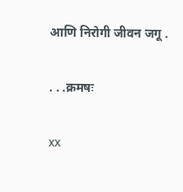आणि निरोगी जीवन जगू .

. . .क्रमषः

xx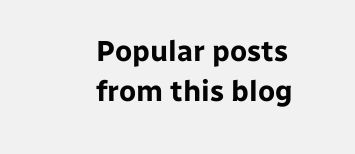Popular posts from this blog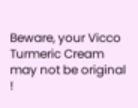Beware, your Vicco Turmeric Cream may not be original !